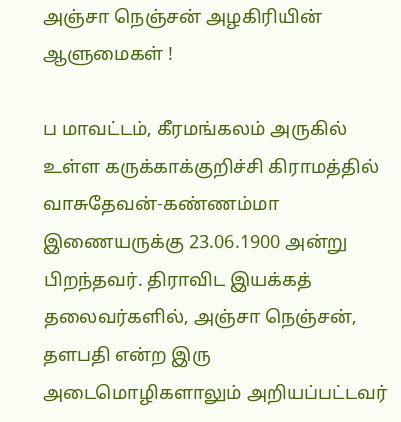அஞ்சா நெஞ்சன் அழகிரியின் ஆளுமைகள் !

ப மாவட்டம், கீரமங்கலம் அருகில் உள்ள கருக்காக்குறிச்சி கிராமத்தில் வாசுதேவன்-கண்ணம்மா இணையருக்கு 23.06.1900 அன்று பிறந்தவர். திராவிட இயக்கத் தலைவர்களில், அஞ்சா நெஞ்சன், தளபதி என்ற இரு அடைமொழிகளாலும் அறியப்பட்டவர்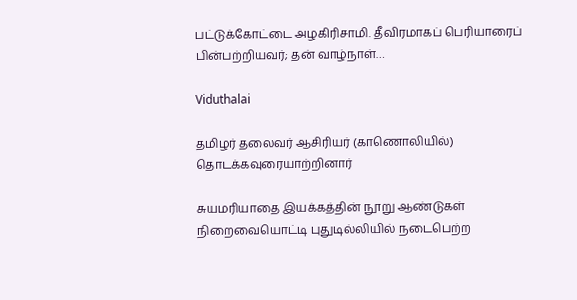பட்டுக்கோட்டை அழகிரிசாமி. தீவிரமாகப் பெரியாரைப் பின்பற்றியவர்; தன் வாழ்நாள்…

Viduthalai

தமிழர் தலைவர் ஆசிரியர் (காணொலியில்) தொடக்கவுரையாற்றினார்

சுயமரியாதை இயக்கத்தின் நூறு ஆண்டுகள் நிறைவையொட்டி புதுடில்லியில் நடைபெற்ற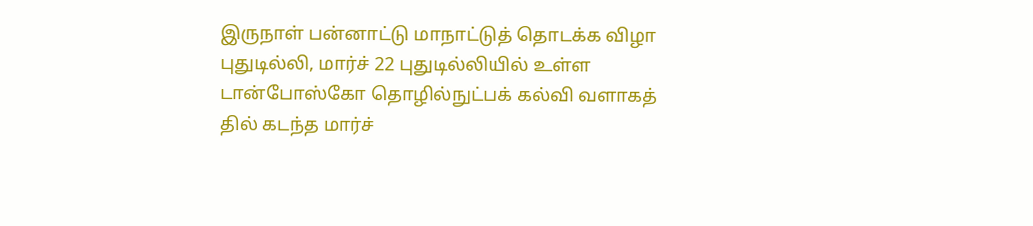இருநாள் பன்னாட்டு மாநாட்டுத் தொடக்க விழா புதுடில்லி, மார்ச் 22 புதுடில்லியில் உள்ள டான்போஸ்கோ தொழில்நுட்பக் கல்வி வளாகத் தில் கடந்த மார்ச்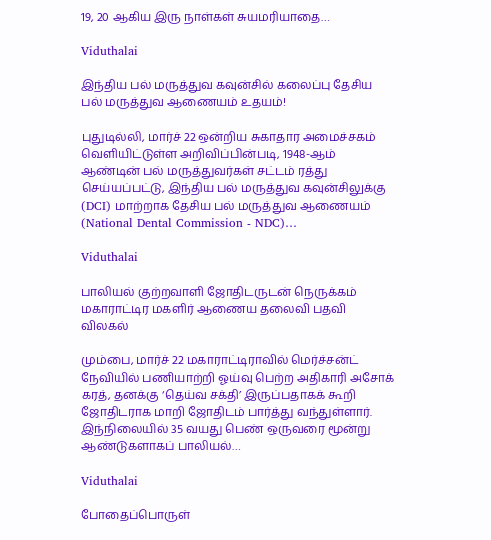19, 20 ஆகிய இரு நாள்கள் சுயமரியாதை…

Viduthalai

இந்திய பல் மருத்துவ கவுன்சில் கலைப்பு தேசிய பல் மருத்துவ ஆணையம் உதயம்!

புதுடில்லி, மார்ச் 22 ஒன்றிய சுகாதார அமைச்சகம் வெளியிட்டுள்ள அறிவிப்பின்படி, 1948-ஆம் ஆண்டின் பல் மருத்துவர்கள் சட்டம் ரத்து செய்யப்பட்டு, இந்திய பல் மருத்துவ கவுன்சிலுக்கு (DCI) மாற்றாக தேசிய பல் மருத்துவ ஆணையம் (National Dental Commission - NDC)…

Viduthalai

பாலியல் குற்றவாளி ஜோதிடருடன் நெருக்கம் மகாராட்டிர மகளிர் ஆணைய தலைவி பதவி விலகல்

மும்பை, மார்ச் 22 மகாராட்டிராவில் மெர்ச்சன்ட் நேவியில் பணியாற்றி ஓய்வு பெற்ற அதிகாரி அசோக் கரத், தனக்கு ‘தெய்வ சக்தி’ இருப்பதாகக் கூறி ஜோதிடராக மாறி ஜோதிடம் பார்த்து வந்துள்ளார். இந்நிலையில் 35 வயது பெண் ஒருவரை மூன்று ஆண்டுகளாகப் பாலியல்…

Viduthalai

போதைப்பொருள்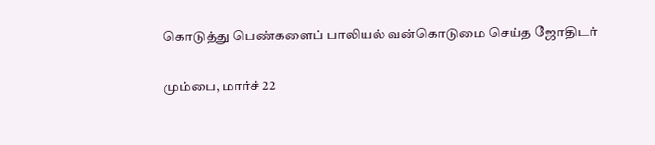கொடுத்து பெண்களைப் பாலியல் வன்கொடுமை செய்த ஜோதிடர்

மும்பை, மார்ச் 22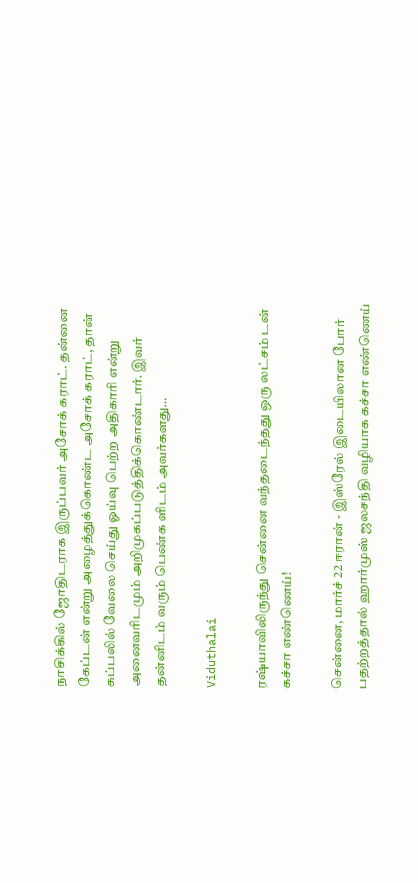நாசிக்கில் ஜோதிடராக இருப்பவர் அசோக் கராட். தன்னை கேப்டன் என்று அழைத்துக்கொண்ட அசோக் கராட், தான் கப்பலில் வேலை செய்து ஓய்வு பெற்ற அதிகாரி என்று அனைவரிடமும் அறிமுகப்படுத்திக்கொண்டார். இவர் தன்னிடம் வரும் பெண்க ளிடம் அவர்களது…

Viduthalai

ரஷ்யாவிலிருந்து சென்னை வந்தடைந்தது ஒரு லட்சம் டன் கச்சா எண்ணெய்!

சென்னை, மார்ச் 22 ஈரான் - இஸ்ரேல் இடையிலான போர் பதற்றத்தால் ஹார்முஸ் ஜலசந்தி வழியாக கச்சா எண்ணெய்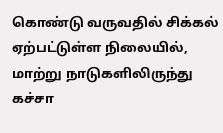கொண்டு வருவதில் சிக்கல் ஏற்பட்டுள்ள நிலையில், மாற்று நாடுகளிலிருந்து கச்சா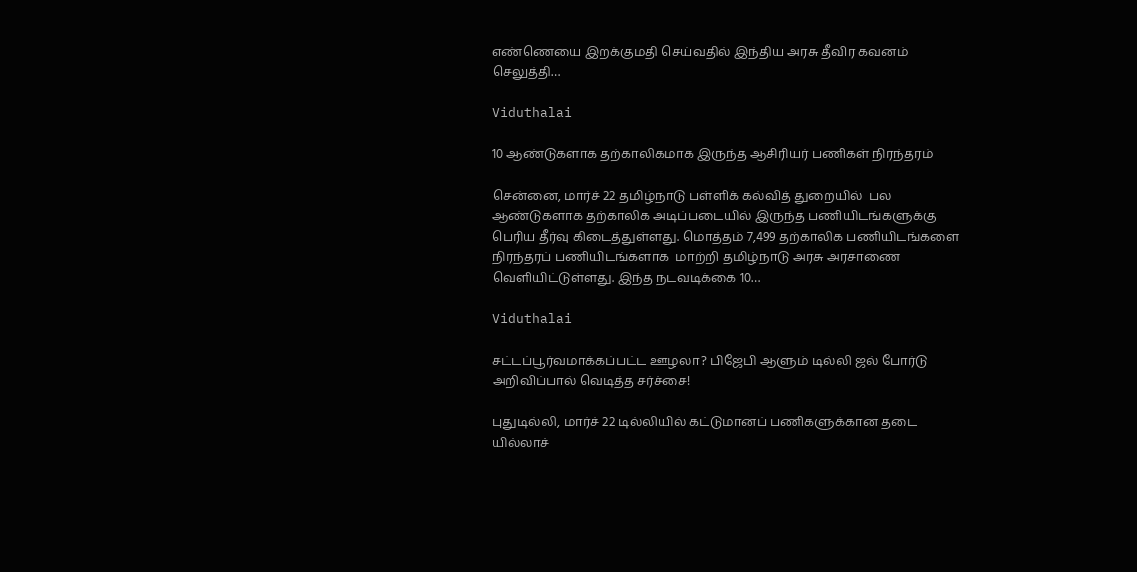எண்ணெயை இறக்குமதி செய்வதில் இந்திய அரசு தீவிர கவனம் செலுத்தி…

Viduthalai

10 ஆண்டுகளாக தற்காலிகமாக இருந்த ஆசிரியர் பணிகள் நிரந்தரம்

சென்னை, மார்ச் 22 தமிழ்நாடு பள்ளிக் கல்வித் துறையில்  பல ஆண்டுகளாக தற்காலிக அடிப்படையில் இருந்த பணியிடங்களுக்கு பெரிய தீர்வு கிடைத்துள்ளது. மொத்தம் 7,499 தற்காலிக பணியிடங்களை நிரந்தரப் பணியிடங்களாக  மாற்றி தமிழ்நாடு அரசு அரசாணை வெளியிட்டுள்ளது. இந்த நடவடிக்கை 10…

Viduthalai

சட்டப்பூர்வமாக்கப்பட்ட ஊழலா? பிஜேபி ஆளும் டில்லி ஜல் போர்டு அறிவிப்பால் வெடித்த சர்ச்சை!

புதுடில்லி, மார்ச் 22 டில்லியில் கட்டுமானப் பணிகளுக்கான தடை யில்லாச்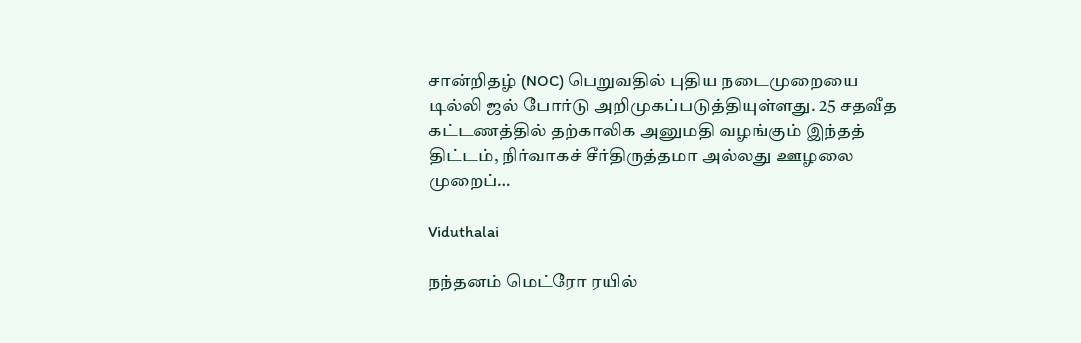சான்றிதழ் (NOC) பெறுவதில் புதிய நடைமுறையை டில்லி ஜல் போர்டு அறிமுகப்படுத்தியுள்ளது. 25 சதவீத கட்டணத்தில் தற்காலிக அனுமதி வழங்கும் இந்தத் திட்டம், நிர்வாகச் சீர்திருத்தமா அல்லது ஊழலை முறைப்…

Viduthalai

நந்தனம் மெட்ரோ ரயில்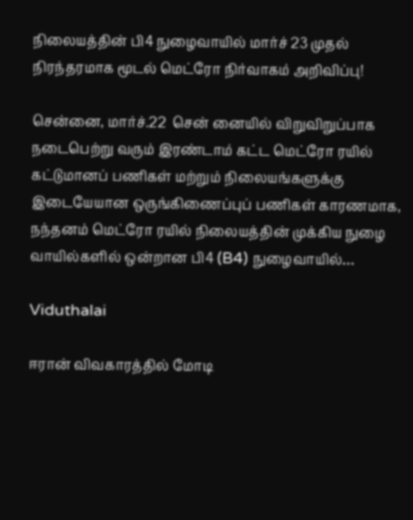நிலையத்தின் பி4 நுழைவாயில் மார்ச் 23 முதல் நிரந்தரமாக மூடல் மெட்ரோ நிர்வாகம் அறிவிப்பு!

சென்னை, மார்ச்.22  சென் னையில் விறுவிறுப்பாக நடைபெற்று வரும் இரண்டாம் கட்ட மெட்ரோ ரயில் கட்டுமானப் பணிகள் மற்றும் நிலையங்களுக்கு இடையேயான ஒருங்கிணைப்புப் பணிகள் காரணமாக, நந்தனம் மெட்ரோ ரயில் நிலையத்தின் முக்கிய நுழை வாயில்களில் ஒன்றான பி4 (B4) நுழைவாயில்…

Viduthalai

ஈரான் விவகாரத்தில் மோடி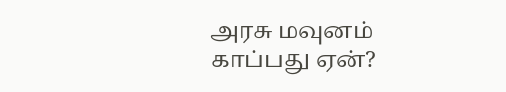அரசு மவுனம் காப்பது ஏன்?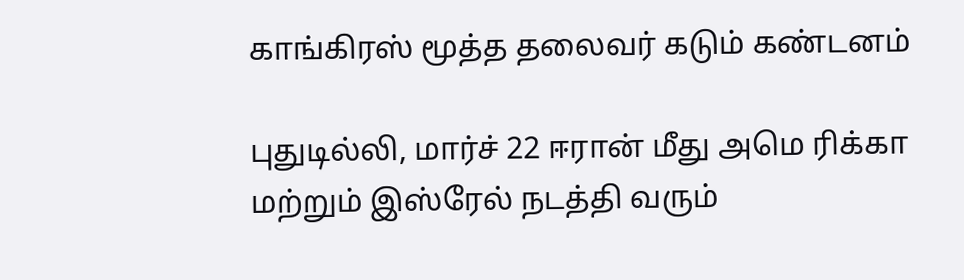காங்கிரஸ் மூத்த தலைவர் கடும் கண்டனம்

புதுடில்லி, மார்ச் 22 ஈரான் மீது அமெ ரிக்கா மற்றும் இஸ்ரேல் நடத்தி வரும்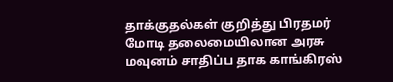தாக்குதல்கள் குறித்து பிரதமர் மோடி தலைமையிலான அரசு மவுனம் சாதிப்ப தாக காங்கிரஸ்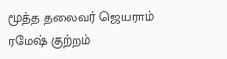மூத்த தலைவர் ஜெயராம் ரமேஷ் குற்றம்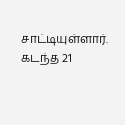சாட்டியுள்ளார். கடந்த 21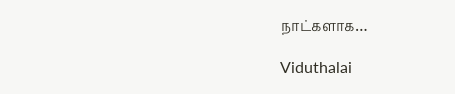நாட்களாக…

Viduthalai